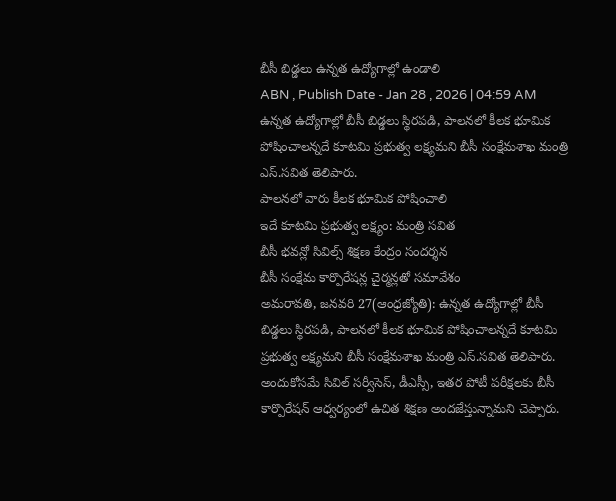బీసీ బిడ్డలు ఉన్నత ఉద్యోగాల్లో ఉండాలి
ABN , Publish Date - Jan 28 , 2026 | 04:59 AM
ఉన్నత ఉద్యోగాల్లో బీసీ బిడ్డలు స్థిరపడి, పాలనలో కీలక భూమిక పోషించాలన్నదే కూటమి ప్రభుత్వ లక్ష్యమని బీసీ సంక్షేమశాఖ మంత్రి ఎస్.సవిత తెలిపారు.
పాలనలో వారు కీలక భూమిక పోషించాలి
ఇదే కూటమి ప్రభుత్వ లక్ష్యం: మంత్రి సవిత
బీసీ భవన్లో సివిల్స్ శిక్షణ కేంద్రం సందర్శన
బీసీ సంక్షేమ కార్పొరేషన్ల చైర్మన్లతో సమావేశం
అమరావతి, జనవరి 27(ఆంధ్రజ్యోతి): ఉన్నత ఉద్యోగాల్లో బీసీ బిడ్డలు స్థిరపడి, పాలనలో కీలక భూమిక పోషించాలన్నదే కూటమి ప్రభుత్వ లక్ష్యమని బీసీ సంక్షేమశాఖ మంత్రి ఎస్.సవిత తెలిపారు. అందుకోసమే సివిల్ సర్వీసెస్, డీఎస్సీ, ఇతర పోటీ పరీక్షలకు బీసీ కార్పొరేషన్ ఆధ్వర్యంలో ఉచిత శిక్షణ అందజేస్తున్నామని చెప్పారు.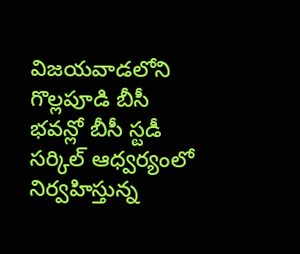విజయవాడలోని గొల్లపూడి బీసీ భవన్లో బీసీ స్టడీ సర్కిల్ ఆధ్వర్యంలో నిర్వహిస్తున్న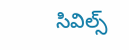సివిల్స్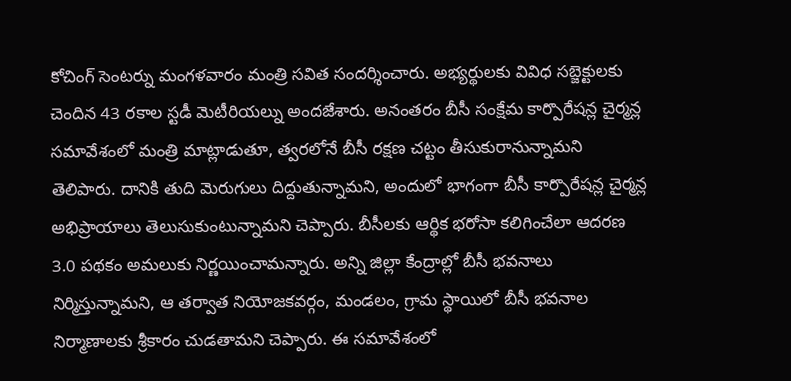కోచింగ్ సెంటర్ను మంగళవారం మంత్రి సవిత సందర్శించారు. అభ్యర్థులకు వివిధ సబ్జెక్టులకు చెందిన 43 రకాల స్టడీ మెటీరియల్ను అందజేశారు. అనంతరం బీసీ సంక్షేమ కార్పొరేషన్ల చైర్మన్ల సమావేశంలో మంత్రి మాట్లాడుతూ, త్వరలోనే బీసీ రక్షణ చట్టం తీసుకురానున్నామని తెలిపారు. దానికి తుది మెరుగులు దిద్దుతున్నామని, అందులో భాగంగా బీసీ కార్పొరేషన్ల చైర్మన్ల అభిప్రాయాలు తెలుసుకుంటున్నామని చెప్పారు. బీసీలకు ఆర్థిక భరోసా కలిగించేలా ఆదరణ 3.0 పథకం అమలుకు నిర్ణయించామన్నారు. అన్ని జిల్లా కేంద్రాల్లో బీసీ భవనాలు నిర్మిస్తున్నామని, ఆ తర్వాత నియోజకవర్గం, మండలం, గ్రామ స్థాయిలో బీసీ భవనాల నిర్మాణాలకు శ్రీకారం చుడతామని చెప్పారు. ఈ సమావేశంలో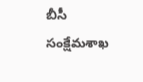బీసీ సంక్షేమశాఖ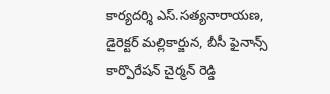కార్యదర్శి ఎస్.సత్యనారాయణ, డైరెక్టర్ మల్లికార్జున, బీసీ ఫైనాన్స్ కార్పొరేషన్ చైర్మన్ రెడ్డి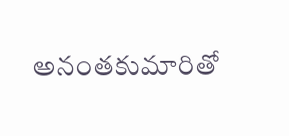అనంతకుమారితో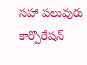సహా పలువురు కార్పొరేషన్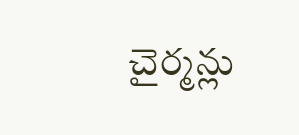చైర్మన్లు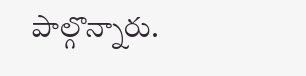పాల్గొన్నారు.